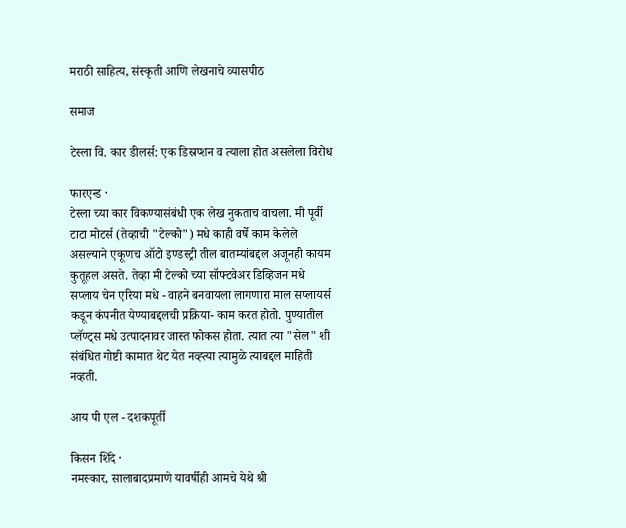मराठी साहित्य, संस्कृती आणि लेखनाचे व्यासपीठ

समाज

टेस्ला वि. कार डीलर्स: एक डिस्रप्शन व त्याला होत असलेला विरोध

फारएन्ड ·
टेस्ला च्या कार विकण्यासंबंधी एक लेख नुकताच वाचला. मी पूर्वी टाटा मोटर्स (तेव्हाची "टेल्को") मधे काही वर्षे काम केलेले असल्याने एकूणच ऑटो इण्डस्ट्री तील बातम्यांबद्दल अजूनही कायम कुतूहल असते. तेव्हा मी टेल्को च्या सॉफ्टवेअर डिव्हिजन मधे सप्लाय चेन एरिया मधे - वाहने बनवायला लागणारा माल सप्लायर्स कडून कंपनीत येण्याबद्दलची प्रक्रिया- काम करत होतो. पुण्यातील प्लॅण्ट्स मधे उत्पादनावर जास्त फोकस होता. त्यात त्या "सेल" शी संबंधित गोष्टी कामात थेट येत नव्ह्त्या त्यामुळे त्याबद्दल माहिती नव्हती.

आय पी एल - दशकपूर्ती

किसन शिंदे ·
नमस्कार, सालाबादप्रमाणे यावर्षीही आमचे येथे श्री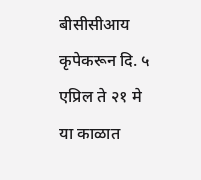बीसीसीआय कृपेकरून दि. ५ एप्रिल ते २१ मे या काळात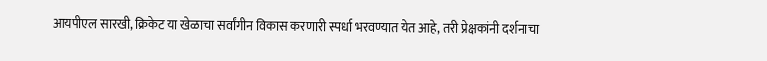आयपीएल सारखी, क्रिकेट या खेळाचा सर्वांगीन विकास करणारी स्पर्धा भरवण्यात येत आहे, तरी प्रेक्षकांनी दर्शनाचा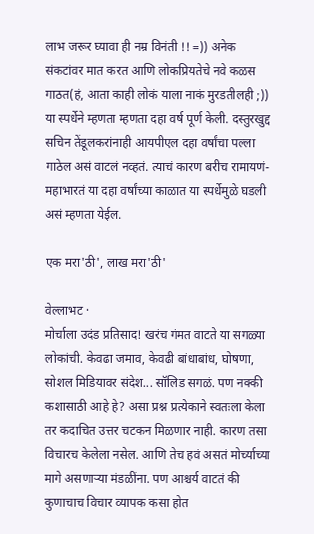लाभ जरूर घ्यावा ही नम्र विनंती !! =)) अनेक संकटांवर मात करत आणि लोकप्रियतेचे नवे कळस गाठत(हं, आता काही लोकं याला नाकं मुरडतीलही ;)) या स्पर्धेने म्हणता म्हणता दहा वर्ष पूर्ण केली. दस्तुरखुद्द सचिन तेंडूलकरांनाही आयपीएल दहा वर्षांचा पल्ला गाठेल असं वाटलं नव्हतं. त्याचं कारण बरीच रामायणं-महाभारतं या दहा वर्षांच्या काळात या स्पर्धेमुळे घडली असं म्हणता येईल.

एक मरा'ठी', लाख मरा'ठी'

वेल्लाभट ·
मोर्चाला उदंड प्रतिसाद! खरंच गंमत वाटते या सगळ्या लोकांची. केवढा जमाव, केवढी बांधाबांध, घोषणा, सोशल मिडियावर संदेश... सॉलिड सगळं. पण नक्की कशासाठी आहे हे? असा प्रश्न प्रत्येकाने स्वतःला केला तर कदाचित उत्तर चटकन मिळणार नाही. कारण तसा विचारच केलेला नसेल. आणि तेच हवं असतं मोर्च्याच्या मागे असणार्‍या मंडळींना. पण आश्चर्य वाटतं की कुणाचाच विचार व्यापक कसा होत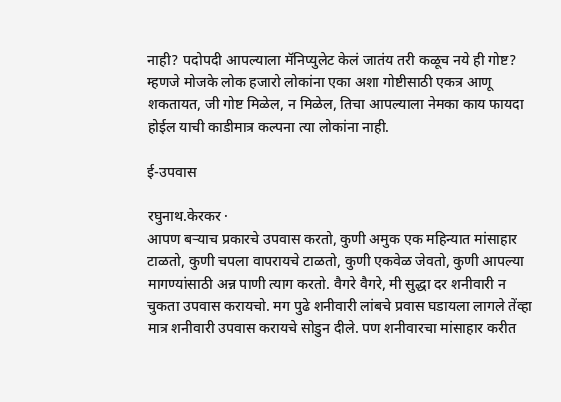नाही? पदोपदी आपल्याला मॅनिप्युलेट केलं जातंय तरी कळूच नये ही गोष्ट? म्हणजे मोजके लोक हजारो लोकांना एका अशा गोष्टीसाठी एकत्र आणू शकतायत, जी गोष्ट मिळेल, न मिळेल, तिचा आपल्याला नेमका काय फायदा होईल याची काडीमात्र कल्पना त्या लोकांना नाही.

ई-उपवास

रघुनाथ.केरकर ·
आपण बर्‍याच प्रकारचे उपवास करतो, कुणी अमुक एक महिन्यात मांसाहार टाळतो, कुणी चपला वापरायचे टाळतो, कुणी एकवेळ जेवतो, कुणी आपल्या मागण्यांसाठी अन्न पाणी त्याग करतो. वैगरे वैगरे, मी सुद्धा दर शनीवारी न चुकता उपवास करायचो. मग पुढे शनीवारी लांबचे प्रवास घडायला लागले तेंव्हा मात्र शनीवारी उपवास करायचे सोडुन दीले. पण शनीवारचा मांसाहार करीत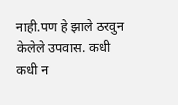नाही.पण हे झाले ठरवुन केलेले उपवास. कधी कधी न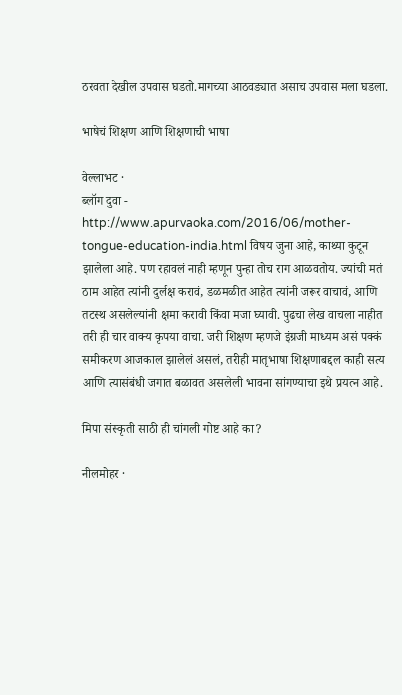ठरवता देखील उपवास घडतो.मागच्या आठवड्यात असाच उपवास मला घडला.

भाषेचं शिक्षण आणि शिक्षणाची भाषा

वेल्लाभट ·
ब्लॉग दुवा - http://www.apurvaoka.com/2016/06/mother-tongue-education-india.html विषय जुना आहे, काथ्या कुटून झालेला आहे. पण रहावलं नाही म्हणून पुन्हा तोच राग आळवतोय. ज्यांची मतं ठाम आहेत त्यांनी दुर्लक्ष करावं, डळमळीत आहेत त्यांनी जरूर वाचावं, आणि तटस्थ असलेल्यांनी क्षमा करावी किंवा मजा घ्यावी. पुढचा लेख वाचला नाहीत तरी ही चार वाक्य कृपया वाचा. जरी शिक्षण म्हणजे इंग्रजी माध्यम असं पक्कं समीकरण आजकाल झालेलं असलं, तरीही मातृभाषा शिक्षणाबद्दल काही सत्य आणि त्यासंबंधी जगात बळावत असलेली भावना सांगण्याचा इथे प्रयत्न आहे.

मिपा संस्कृती साठी ही चांगली गोष्ट आहे का?

नीलमोहर ·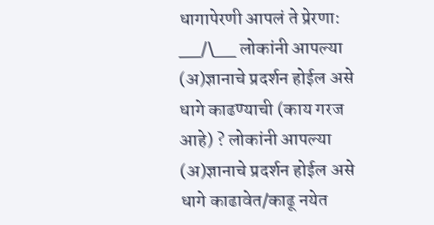धागापेरणी आपलं ते प्रेरणा: __/\__ लोकांनी आपल्या (अ)ज्ञानाचे प्रदर्शन होईल असे धागे काढण्याची (काय गरज आहे) ? लोकांनी आपल्या (अ)ज्ञानाचे प्रदर्शन होईल असे धागे काढावेत/काढू नयेत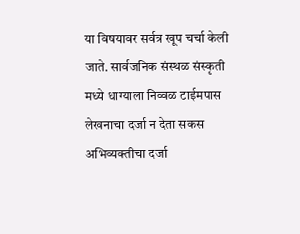या विषयावर सर्वत्र खूप चर्चा केली जाते. सार्वजनिक संस्थळ संस्कृती मध्ये धाग्याला निव्वळ टाईमपास लेखनाचा दर्जा न देता सकस अभिव्यक्तीचा दर्जा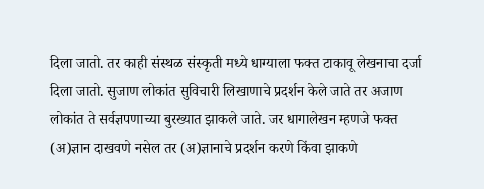दिला जातो. तर काही संस्थळ संस्कृती मध्ये धाग्याला फक्त टाकावू लेखनाचा दर्जा दिला जातो. सुजाण लोकांत सुविचारी लिखाणाचे प्रदर्शन केले जाते तर अजाण लोकांत ते सर्वज्ञपणाच्या बुरख्यात झाकले जाते. जर धागालेखन म्हणजे फक्त (अ)ज्ञान दाखवणे नसेल तर (अ)ज्ञानाचे प्रदर्शन करणे किंवा झाकणे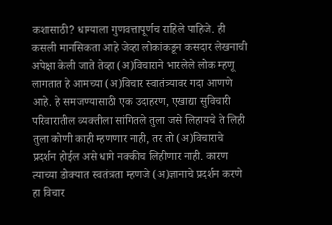कशासाठी? धाग्याला गुणवत्तापूर्णच राहिले पाहिजे. ही कसली मानसिकता आहे जेव्हा लोकांकडून कसदार लेखनाची अपेक्षा केली जाते तेव्हा (अ)विचाराने भारलेले लोक म्हणू लागतात हे आमच्या (अ)विचार स्वातंत्र्यावर गदा आणणे आहे. हे समजण्यासाठी एक उदाहरण, एखाद्या सुविचारी परिवारातील व्यक्तीला सांगितले तुला जसे लिहायचे ते लिही तुला कोणी काही म्हणणार नाही, तर तो (अ)विचाराचे प्रदर्शन होईल असे धागे नक्कीच लिहीणार नाही. कारण त्याच्या डोक्यात स्वतंत्रता म्हणजे (अ)ज्ञानाचे प्रदर्शन करणे हा विचार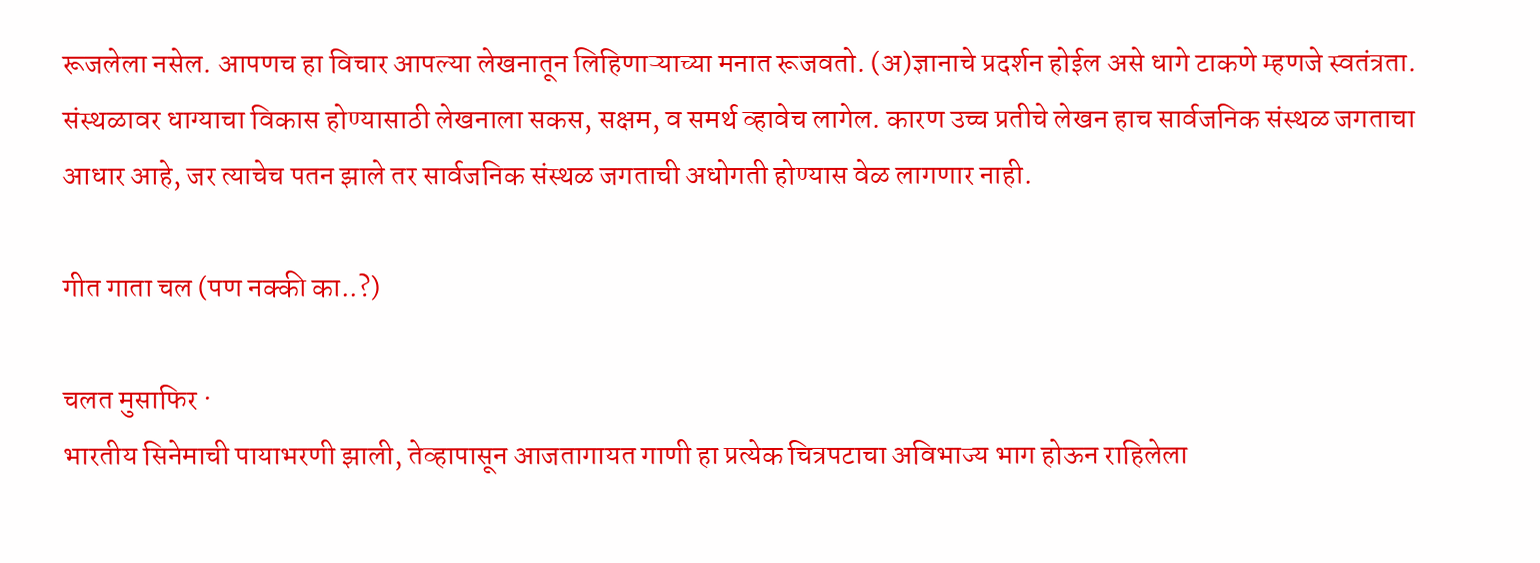रूजलेला नसेल. आपणच हा विचार आपल्या लेखनातून लिहिणाऱ्याच्या मनात रूजवतो. (अ)ज्ञानाचे प्रदर्शन होईल असे धागे टाकणे म्हणजे स्वतंत्रता. संस्थळावर धाग्याचा विकास होण्यासाठी लेखनाला सकस, सक्षम, व समर्थ व्हावेच लागेल. कारण उच्च प्रतीचे लेखन हाच सार्वजनिक संस्थळ जगताचा आधार आहे, जर त्याचेच पतन झाले तर सार्वजनिक संस्थळ जगताची अधोगती होण्यास वेळ लागणार नाही.

गीत गाता चल (पण नक्की का..?)

चलत मुसाफिर ·
भारतीय सिनेमाची पायाभरणी झाली, तेव्हापासून आजतागायत गाणी हा प्रत्येक चित्रपटाचा अविभाज्य भाग होऊन राहिलेला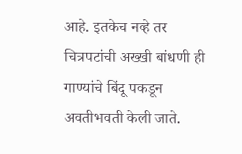आहे. इतकेच नव्हे तर चित्रपटांची अख्खी बांधणी ही गाण्यांचे बिंदू पकडून अवतीभवती केली जाते.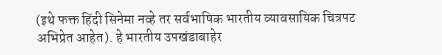(इथे फक्त हिंदी सिनेमा नव्हे तर सर्वभाषिक भारतीय व्यावसायिक चित्रपट अभिप्रेत आहेत). हे भारतीय उपखंडाबाहेर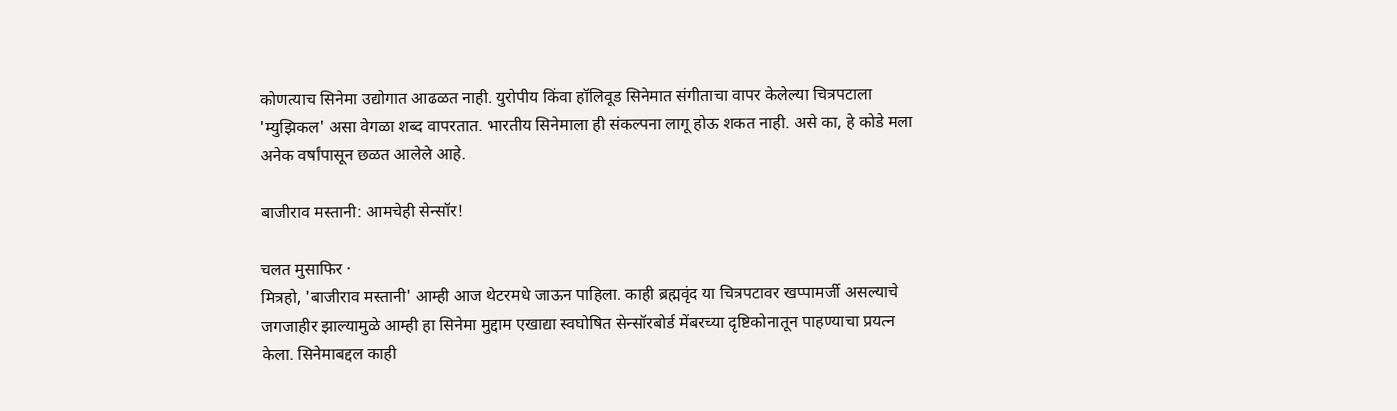कोणत्याच सिनेमा उद्योगात आढळत नाही. युरोपीय किंवा हॉलिवूड सिनेमात संगीताचा वापर केलेल्या चित्रपटाला 'म्युझिकल' असा वेगळा शब्द वापरतात. भारतीय सिनेमाला ही संकल्पना लागू होऊ शकत नाही. असे का, हे कोडे मला अनेक वर्षांपासून छळत आलेले आहे.

बाजीराव मस्तानी: आमचेही सेन्सॉर!

चलत मुसाफिर ·
मित्रहो, 'बाजीराव मस्तानी' आम्ही आज थेटरमधे जाऊन पाहिला. काही ब्रह्मवृंद या चित्रपटावर खप्पामर्जी असल्याचे जगजाहीर झाल्यामुळे आम्ही हा सिनेमा मुद्दाम एखाद्या स्वघोषित सेन्सॉरबोर्ड मेंबरच्या दृष्टिकोनातून पाहण्याचा प्रयत्न केला. सिनेमाबद्दल काही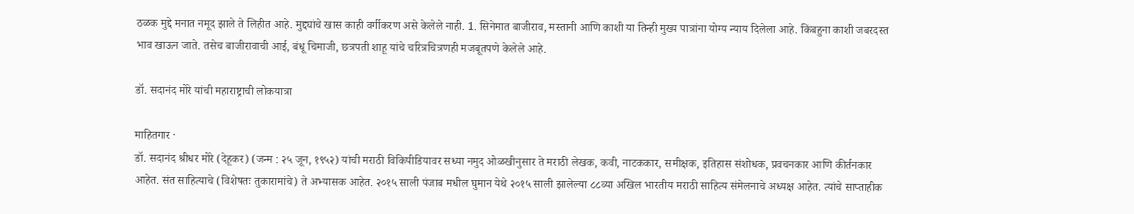ठळक मुद्दे मनात नमूद झाले ते लिहीत आहे. मुद्द्यांचे खास काही वर्गीकरण असे केलेले नाही. 1. सिनेमात बाजीराव, मस्तानी आणि काशी या तिन्ही मुख्य पात्रांना योग्य न्याय दिलेला आहे. किंबहुना काशी जबरदस्त भाव खाऊन जाते. तसेच बाजीरावाची आई, बंधू चिमाजी, छत्रपती शाहू यांचे चरित्रचित्रणही मजबूतपणे केलेले आहे.

डॉ. सदानंद मोरे यांची महाराष्ट्राची लोकयात्रा

माहितगार ·
डॉ. सदानंद श्रीधर मोरे (देहूकर) (जन्म : २५ जून, १९५२) यांची मराठी विकिपीडियावर सध्या नमुद ओळखीनुसार ते मराठी लेखक, कवी, नाटककार, समीक्षक, इतिहास संशोधक, प्रवचनकार आणि कीर्तनकार आहेत. संत साहित्याचे (विशेषतः तुकारामांचे) ते अभ्यासक आहेत. २०१५ साली पंजाब मधील घुमान येथे २०१५ साली झालेल्या ८८व्या अखिल भारतीय मराठी साहित्य संमेलनाचे अध्यक्ष आहेत. त्यांचे साप्ताहीक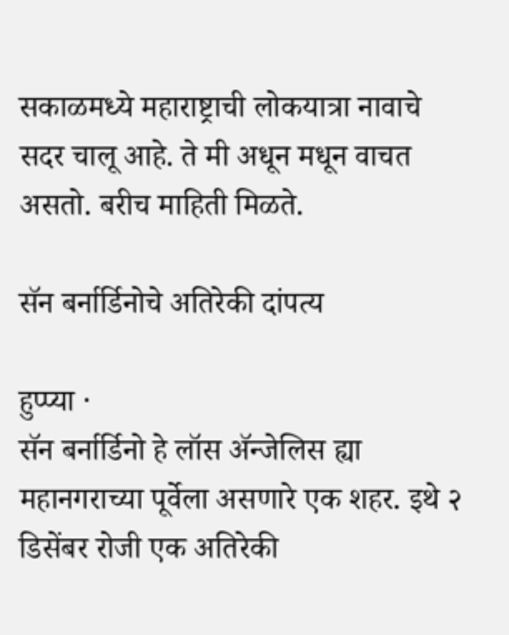सकाळमध्ये महाराष्ट्राची लोकयात्रा नावाचे सदर चालू आहे. ते मी अधून मधून वाचत असतो. बरीच माहिती मिळते.

सॅन बर्नार्डिनोचे अतिरेकी दांपत्य

हुप्प्या ·
सॅन बर्नार्डिनो हे लॉस अ‍ॅन्जेलिस ह्या महानगराच्या पूर्वेला असणारे एक शहर. इथे २ डिसेंबर रोजी एक अतिरेकी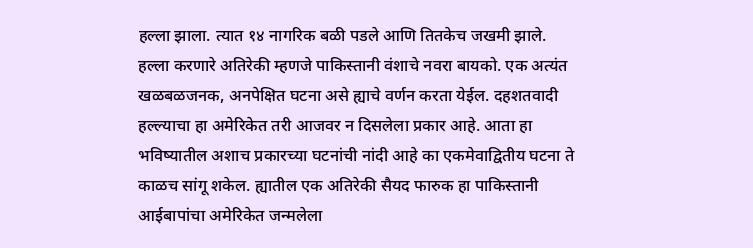हल्ला झाला. त्यात १४ नागरिक बळी पडले आणि तितकेच जखमी झाले. हल्ला करणारे अतिरेकी म्हणजे पाकिस्तानी वंशाचे नवरा बायको. एक अत्यंत खळबळजनक, अनपेक्षित घटना असे ह्याचे वर्णन करता येईल. दहशतवादी हल्ल्याचा हा अमेरिकेत तरी आजवर न दिसलेला प्रकार आहे. आता हा भविष्यातील अशाच प्रकारच्या घटनांची नांदी आहे का एकमेवाद्वितीय घटना ते काळच सांगू शकेल. ह्यातील एक अतिरेकी सैयद फारुक हा पाकिस्तानी आईबापांचा अमेरिकेत जन्मलेला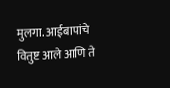मुलगा. आईबापांचे वितुष्ट आले आणि ते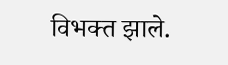विभक्त झाले.